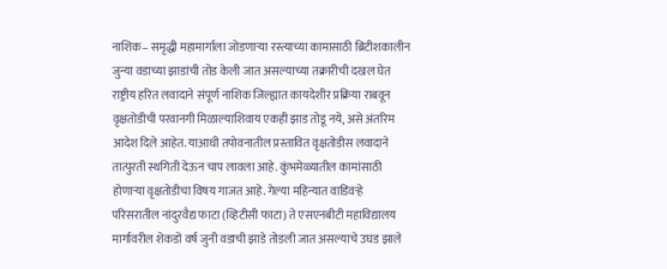नाशिक– समृद्धी महामार्गाला जोडणाऱ्या रस्त्याच्या कामासाठी ब्रिटीशकालीन जुन्या वडाच्या झाडांची तोड केली जात असल्याच्या तक्रारीची दखल घेत राष्ट्रीय हरित लवादाने संपूर्ण नाशिक जिल्ह्यात कायदेशीर प्रक्रिया राबवून वृक्षतोडीची परवानगी मिळाल्याशिवाय एकही झाड तोडू नये, असे अंतरिम आदेश दिले आहेत. याआधी तपोवनातील प्रस्तावित वृक्षतोडीस लवादाने तात्पुरती स्थगिती देऊन चाप लावला आहे. कुंभमेळ्यातील कामांसाठी होणाऱ्या वृक्षतोडीचा विषय गाजत आहे. गेल्या महिन्यात वाडिवऱ्हे परिसरातील नांदुरवैद्य फाटा (व्हिटीसी फाटा) ते एसएनबीटी महाविद्यालय मार्गावरील शेकडो वर्ष जुनी वडाची झाडे तोडली जात असल्याचे उघड झाले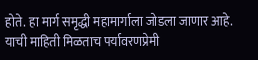होते. हा मार्ग समृद्धी महामार्गाला जोडला जाणार आहे. याची माहिती मिळताच पर्यावरणप्रेमी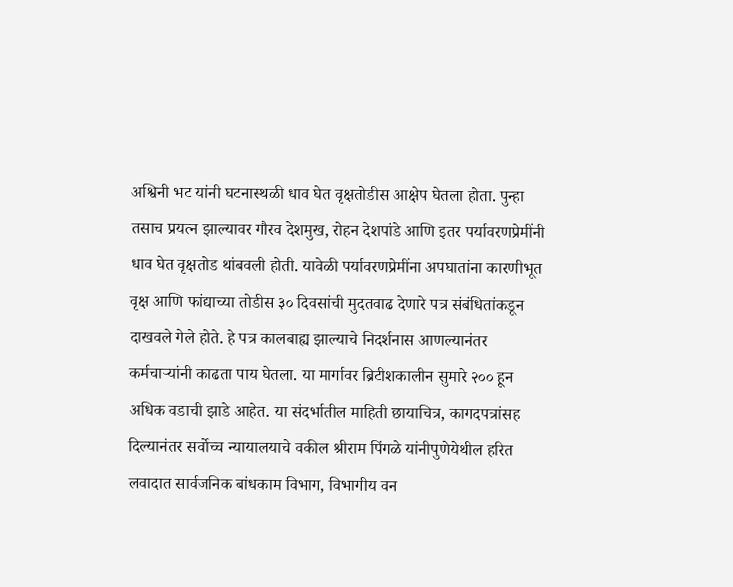अश्विनी भट यांनी घटनास्थळी धाव घेत वृक्षतोडीस आक्षेप घेतला होता. पुन्हा तसाच प्रयत्न झाल्यावर गौरव देशमुख, रोहन देशपांडे आणि इतर पर्यावरणप्रेमींनी धाव घेत वृक्षतोड थांबवली होती. यावेळी पर्यावरणप्रेमींना अपघातांना कारणीभूत वृक्ष आणि फांद्याच्या तोडीस ३० दिवसांची मुदतवाढ देणारे पत्र संबंधितांकडून दाखवले गेले होते. हे पत्र कालबाह्य झाल्याचे निदर्शनास आणल्यानंतर कर्मचाऱ्यांनी काढता पाय घेतला. या मार्गावर ब्रिटीशकालीन सुमारे २०० हून अधिक वडाची झाडे आहेत. या संदर्भातील माहिती छायाचित्र, कागदपत्रांसह दिल्यानंतर सर्वोच्च न्यायालयाचे वकील श्रीराम पिंगळे यांनीपुणेयेथील हरित लवादात सार्वजनिक बांधकाम विभाग, विभागीय वन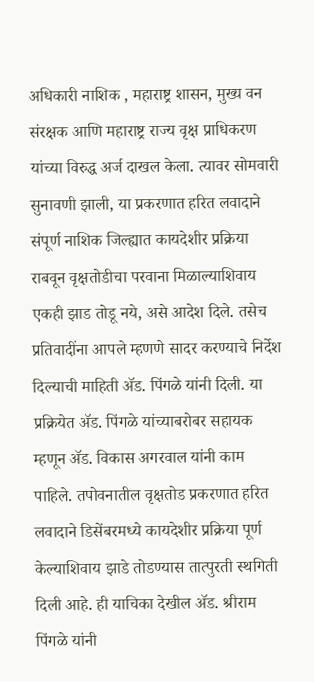अधिकारी नाशिक , महाराष्ट्र शासन, मुख्य वन संरक्षक आणि महाराष्ट्र राज्य वृक्ष प्राधिकरण यांच्या विरुद्ध अर्ज दाखल केला. त्यावर सोमवारी सुनावणी झाली, या प्रकरणात हरित लवादाने संपूर्ण नाशिक जिल्ह्यात कायदेशीर प्रक्रिया राबवून वृक्षतोडीचा परवाना मिळाल्याशिवाय एकही झाड तोडू नये, असे आदेश दिले. तसेच प्रतिवादींना आपले म्हणणे सादर करण्याचे निर्देश दिल्याची माहिती ॲड. पिंगळे यांनी दिली. या प्रक्रियेत ॲड. पिंगळे यांच्याबरोबर सहायक म्हणून ॲड. विकास अगरवाल यांनी काम पाहिले. तपोवनातील वृक्षतोड प्रकरणात हरित लवादाने डिसेंबरमध्ये कायदेशीर प्रक्रिया पूर्ण केल्याशिवाय झाडे तोडण्यास तात्पुरती स्थगिती दिली आहे. ही याचिका देखील ॲड. श्रीराम पिंगळे यांनी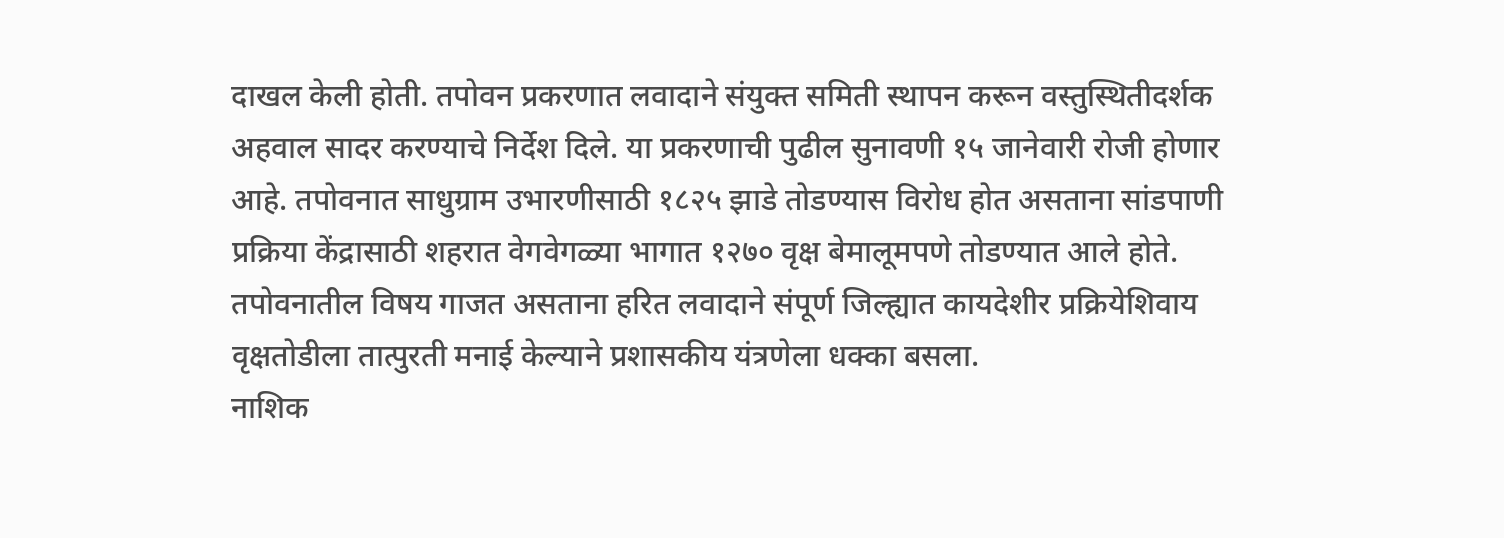दाखल केली होती. तपोवन प्रकरणात लवादाने संयुक्त समिती स्थापन करून वस्तुस्थितीदर्शक अहवाल सादर करण्याचे निर्देश दिले. या प्रकरणाची पुढील सुनावणी १५ जानेवारी रोजी होणार आहे. तपोवनात साधुग्राम उभारणीसाठी १८२५ झाडे तोडण्यास विरोध होत असताना सांडपाणी प्रक्रिया केंद्रासाठी शहरात वेगवेगळ्या भागात १२७० वृक्ष बेमालूमपणे तोडण्यात आले होते. तपोवनातील विषय गाजत असताना हरित लवादाने संपूर्ण जिल्ह्यात कायदेशीर प्रक्रियेशिवाय वृक्षतोडीला तात्पुरती मनाई केल्याने प्रशासकीय यंत्रणेला धक्का बसला.
नाशिक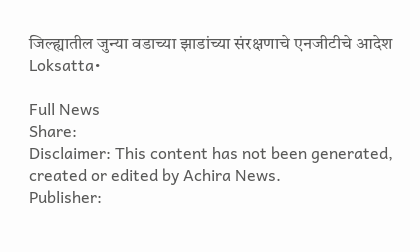जिल्ह्यातील जुन्या वडाच्या झाडांच्या संरक्षणाचे एनजीटीचे आदेश
Loksatta•

Full News
Share:
Disclaimer: This content has not been generated, created or edited by Achira News.
Publisher: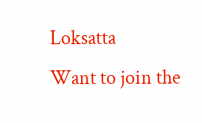Loksatta
Want to join the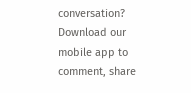conversation?
Download our mobile app to comment, share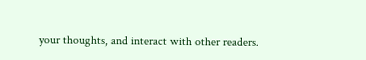your thoughts, and interact with other readers.